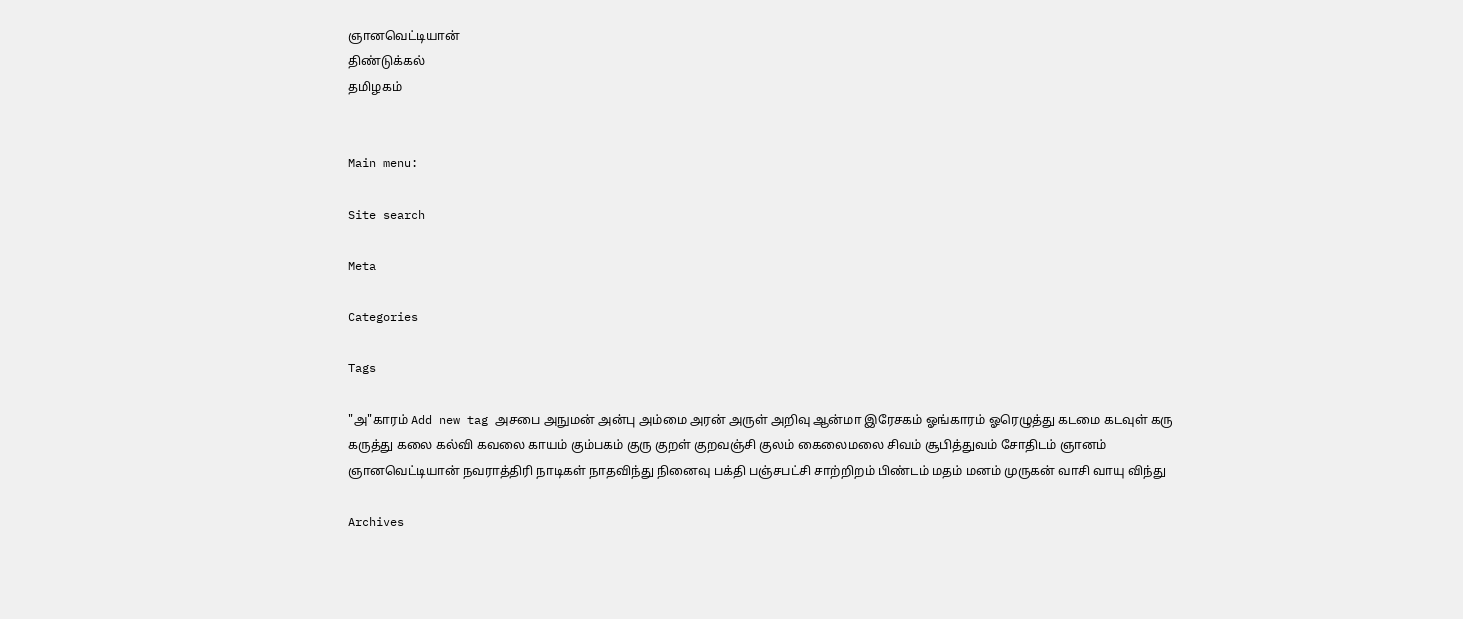ஞானவெட்டியான்
திண்டுக்கல்
தமிழகம்


Main menu:

Site search

Meta

Categories

Tags

"அ"காரம் Add new tag அசபை அநுமன் அன்பு அம்மை அரன் அருள் அறிவு ஆன்மா இரேசகம் ஓங்காரம் ஓரெழுத்து கடமை கடவுள் கரு கருத்து கலை கல்வி கவலை காயம் கும்பகம் குரு குறள் குறவஞ்சி குலம் கைலைமலை சிவம் சூபித்துவம் சோதிடம் ஞானம் ஞானவெட்டியான் நவராத்திரி நாடிகள் நாதவிந்து நினைவு பக்தி பஞ்சபட்சி சாற்றிறம் பிண்டம் மதம் மனம் முருகன் வாசி வாயு விந்து

Archives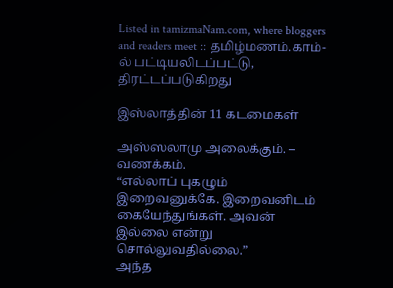Listed in tamizmaNam.com, where bloggers and readers meet :: தமிழ்மணம்.காம்-ல் பட்டியலிடப்பட்டு, திரட்டப்படுகிறது

இஸ்லாத்தின் 11 கடமைகள்

அஸ்ஸலாமு அலைக்கும். – வணக்கம்.
“எல்லாப் புகழும் இறைவனுக்கே. இறைவனிடம் கையேந்துங்கள். அவன் இல்லை என்று சொல்லுவதில்லை.”
அந்த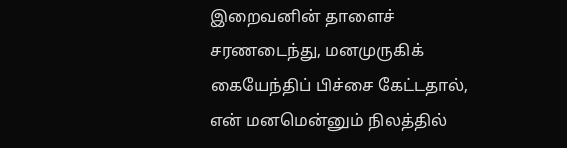இறைவனின் தாளைச் சரணடைந்து, மனமுருகிக் கையேந்திப் பிச்சை கேட்டதால், என் மனமென்னும் நிலத்தில்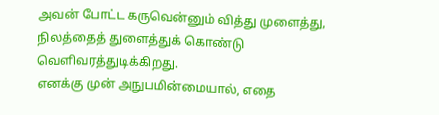அவன் போட்ட கருவென்னும் வித்து முளைத்து, நிலத்தைத் துளைத்துக் கொண்டு வெளிவரத்துடிக்கிறது.
எனக்கு முன் அநுபமின்மையால், எதை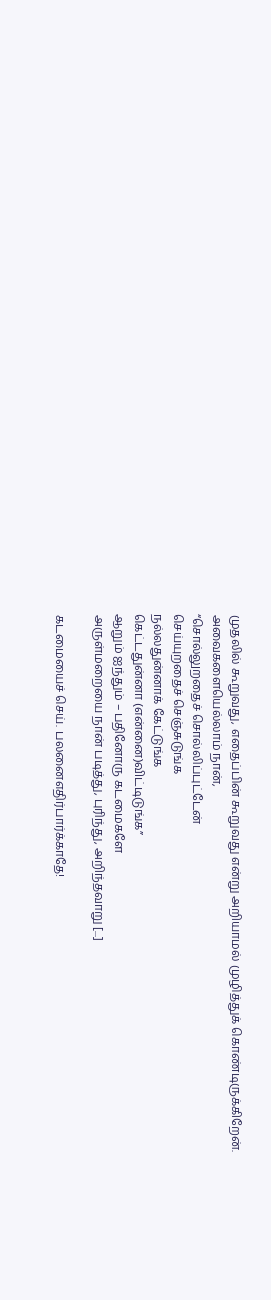முதலில் கூறுவது, எதைப்பின் கூறுவது என்று அறியாமல் முழித்துக் கொண்டிருக்கிறேன்.
அவைகளையெல்லாம் நான்,
“சொல்லுறதைச் சொல்லிப்புட்டேன்
செய்யுறதைச் செஞ்சுடுங்க
நல்லதுன்னாக் கேட்டுங்க
கெட்டதுன்னா (என்னை)விட்டிடுங்க”
ஆறும் ஐந்தும் – பதினோரு கடமைகளே
அருள்மறையை நான் படித்து, புரிந்து, அறிந்தவாறு [...]

கடமையைச் செய். பலனைஎதிர்பார்க்காதே!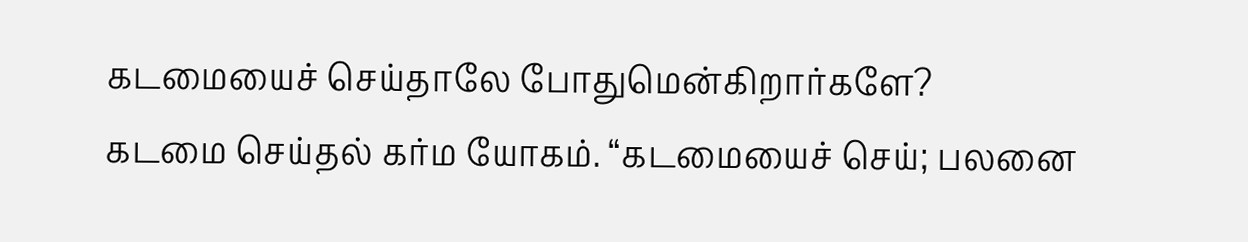கடமையைச் செய்தாலே போதுமென்கிறார்களே?
கடமை செய்தல் கர்ம யோகம். “கடமையைச் செய்; பலனை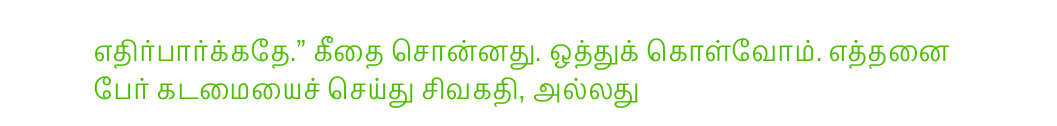எதிர்பார்க்கதே.” கீதை சொன்னது. ஒத்துக் கொள்வோம். எத்தனை பேர் கடமையைச் செய்து சிவகதி, அல்லது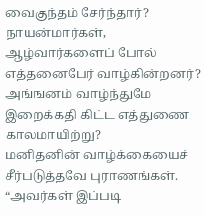வைகுந்தம் சேர்ந்தார்? நாயன்மார்கள், ஆழ்வார்களைப் போல் எத்தனைபேர் வாழ்கின்றனர்? அங்ஙனம் வாழ்ந்துமே இறைக்கதி கிட்ட எத்துணை காலமாயிற்று?
மனிதனின் வாழ்க்கையைச் சீர்படுத்தவே புராணங்கள். “அவர்கள் இப்படி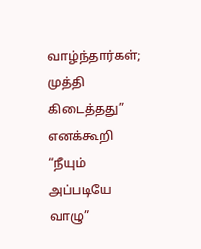வாழ்ந்தார்கள்; முத்தி கிடைத்தது” எனக்கூறி “நீயும் அப்படியே வாழு”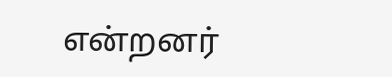என்றனர்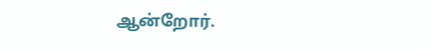ஆன்றோர்.